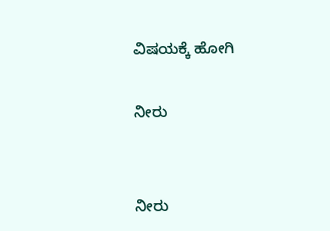ವಿಷಯಕ್ಕೆ ಹೋಗಿ

ನೀರು


ನೀರು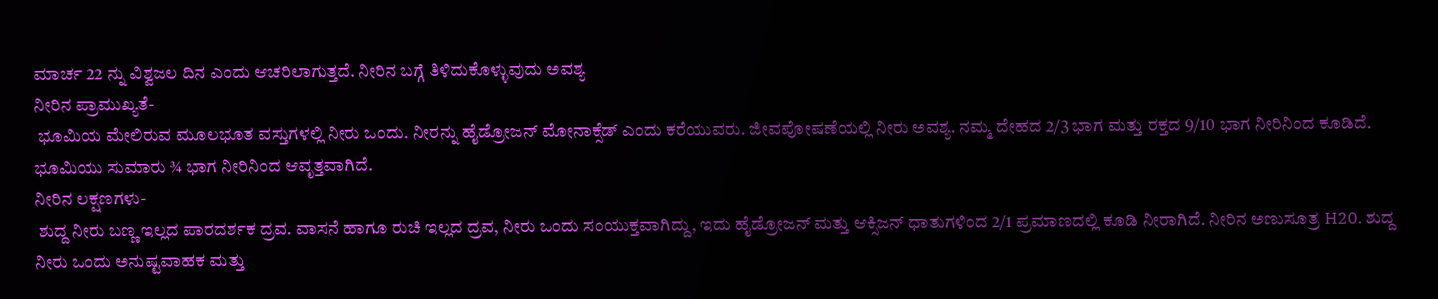ಮಾರ್ಚ 22 ನ್ನು ವಿಶ್ವಜಲ ದಿನ ಎಂದು ಆಚರಿಲಾಗುತ್ತದೆ. ನೀರಿನ ಬಗ್ಗೆ ತಿಳಿದುಕೊಳ್ಳುವುದು ಅವಶ್ಯ
ನೀರಿನ ಪ್ರಾಮುಖ್ಯತೆ-
 ಭೂಮಿಯ ಮೇಲಿರುವ ಮೂಲಭೂತ ವಸ್ತುಗಳಲ್ಲಿ ನೀರು ಒಂದು. ನೀರನ್ನು ಹೈಡ್ರೋಜನ್ ಮೋನಾಕ್ಸೆಡ್ ಎಂದು ಕರೆಯುವರು. ಜೀವಪೋಷಣೆಯಲ್ಲಿ ನೀರು ಅವಶ್ಯ. ನಮ್ಮ ದೇಹದ 2/3 ಭಾಗ ಮತ್ತು ರಕ್ತದ 9/10 ಭಾಗ ನೀರಿನಿಂದ ಕೂಡಿದೆ. ಭೂಮಿಯು ಸುಮಾರು ¾ ಭಾಗ ನೀರಿನಿಂದ ಆವೃತ್ತವಾಗಿದೆ.
ನೀರಿನ ಲಕ್ಷಣಗಳು-
 ಶುದ್ದ ನೀರು ಬಣ್ಣ ಇಲ್ಲದ ಪಾರದರ್ಶಕ ದ್ರವ. ವಾಸನೆ ಹಾಗೂ ರುಚಿ ಇಲ್ಲದ ದ್ರವ, ನೀರು ಒಂದು ಸಂಯುಕ್ತವಾಗಿದ್ದು, ಇದು ಹೈಡ್ರೋಜನ್ ಮತ್ತು ಆಕ್ಸಿಜನ್ ಧಾತುಗಳಿಂದ 2/1 ಪ್ರಮಾಣದಲ್ಲಿ ಕೂಡಿ ನೀರಾಗಿದೆ. ನೀರಿನ ಅಣುಸೂತ್ರ H20. ಶುದ್ದ ನೀರು ಒಂದು ಅನುಷ್ಟವಾಹಕ ಮತ್ತು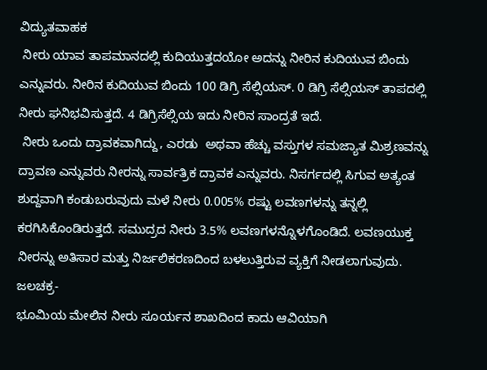ವಿದ್ಯುತವಾಹಕ
 ನೀರು ಯಾವ ತಾಪಮಾನದಲ್ಲಿ ಕುದಿಯುತ್ತದಯೋ ಅದನ್ನು ನೀರಿನ ಕುದಿಯುವ ಬಿಂದು ಎನ್ನುವರು. ನೀರಿನ ಕುದಿಯುವ ಬಿಂದು 100 ಡಿಗ್ರಿ ಸೆಲ್ಸಿಯಸ್. 0 ಡಿಗ್ರಿ ಸೆಲ್ಸಿಯಸ್ ತಾಪದಲ್ಲಿ ನೀರು ಘನಿಭವಿಸುತ್ತದೆ. 4 ಡಿಗ್ರಿಸೆಲ್ಸಿಯ ಇದು ನೀರಿನ ಸಾಂದ್ರತೆ ಇದೆ.
 ನೀರು ಒಂದು ದ್ರಾವಕವಾಗಿದ್ದು, ಎರಡು  ಅಥವಾ ಹೆಚ್ಚು ವಸ್ತುಗಳ ಸಮಜ್ಯಾತ ಮಿಶ್ರಣವನ್ನು ದ್ರಾವಣ ಎನ್ನುವರು ನೀರನ್ನು ಸಾರ್ವತ್ರಿಕ ದ್ರಾವಕ ಎನ್ನುವರು. ನಿಸರ್ಗದಲ್ಲಿ ಸಿಗುವ ಅತ್ಯಂತ ಶುದ್ದವಾಗಿ ಕಂಡುಬರುವುದು ಮಳೆ ನೀರು 0.005% ರಷ್ಟು ಲವಣಗಳನ್ನು ತನ್ನಲ್ಲಿ ಕರಗಿಸಿಕೊಂಡಿರುತ್ತದೆ. ಸಮುದ್ರದ ನೀರು 3.5% ಲವಣಗಳನ್ನೊಳಗೊಂಡಿದೆ. ಲವಣಯುಕ್ತ ನೀರನ್ನು ಅತಿಸಾರ ಮತ್ತು ನಿರ್ಜಲಿಕರಣದಿಂದ ಬಳಲುತ್ತಿರುವ ವ್ಯಕ್ತಿಗೆ ನೀಡಲಾಗುವುದು.
ಜಲಚಕ್ರ-
ಭೂಮಿಯ ಮೇಲಿನ ನೀರು ಸೂರ್ಯನ ಶಾಖದಿಂದ ಕಾದು ಆವಿಯಾಗಿ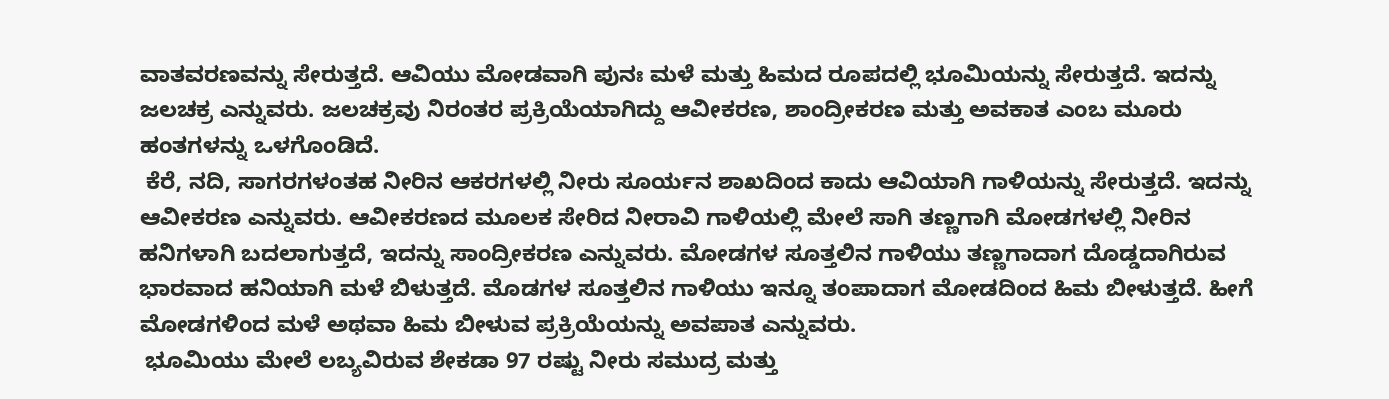ವಾತವರಣವನ್ನು ಸೇರುತ್ತದೆ. ಆವಿಯು ಮೋಡವಾಗಿ ಪುನಃ ಮಳೆ ಮತ್ತು ಹಿಮದ ರೂಪದಲ್ಲಿ ಭೂಮಿಯನ್ನು ಸೇರುತ್ತದೆ. ಇದನ್ನು ಜಲಚಕ್ರ ಎನ್ನುವರು. ಜಲಚಕ್ರವು ನಿರಂತರ ಪ್ರಕ್ರಿಯೆಯಾಗಿದ್ದು ಆವೀಕರಣ, ಶಾಂದ್ರೀಕರಣ ಮತ್ತು ಅವಕಾತ ಎಂಬ ಮೂರು ಹಂತಗಳನ್ನು ಒಳಗೊಂಡಿದೆ.
 ಕೆರೆ, ನದಿ, ಸಾಗರಗಳಂತಹ ನೀರಿನ ಆಕರಗಳಲ್ಲಿ ನೀರು ಸೂರ್ಯನ ಶಾಖದಿಂದ ಕಾದು ಆವಿಯಾಗಿ ಗಾಳಿಯನ್ನು ಸೇರುತ್ತದೆ. ಇದನ್ನು ಆವೀಕರಣ ಎನ್ನುವರು. ಆವೀಕರಣದ ಮೂಲಕ ಸೇರಿದ ನೀರಾವಿ ಗಾಳಿಯಲ್ಲಿ ಮೇಲೆ ಸಾಗಿ ತಣ್ಣಗಾಗಿ ಮೋಡಗಳಲ್ಲಿ ನೀರಿನ ಹನಿಗಳಾಗಿ ಬದಲಾಗುತ್ತದೆ, ಇದನ್ನು ಸಾಂದ್ರೀಕರಣ ಎನ್ನುವರು. ಮೋಡಗಳ ಸೂತ್ತಲಿನ ಗಾಳಿಯು ತಣ್ಣಗಾದಾಗ ದೊಡ್ಡದಾಗಿರುವ ಭಾರವಾದ ಹನಿಯಾಗಿ ಮಳೆ ಬಿಳುತ್ತದೆ. ಮೊಡಗಳ ಸೂತ್ತಲಿನ ಗಾಳಿಯು ಇನ್ನೂ ತಂಪಾದಾಗ ಮೋಡದಿಂದ ಹಿಮ ಬೀಳುತ್ತದೆ. ಹೀಗೆ ಮೋಡಗಳಿಂದ ಮಳೆ ಅಥವಾ ಹಿಮ ಬೀಳುವ ಪ್ರಕ್ರಿಯೆಯನ್ನು ಅವಪಾತ ಎನ್ನುವರು.
 ಭೂಮಿಯು ಮೇಲೆ ಲಬ್ಯವಿರುವ ಶೇಕಡಾ 97 ರಷ್ಟು ನೀರು ಸಮುದ್ರ ಮತ್ತು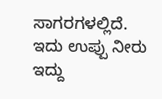ಸಾಗರಗಳಲ್ಲಿದೆ. ಇದು ಉಪ್ಪು ನೀರು ಇದ್ದು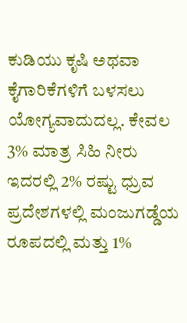ಕುಡಿಯು ಕೃಷಿ ಅಥವಾ ಕೈಗಾರಿಕೆಗಳಿಗೆ ಬಳಸಲು ಯೋಗ್ಯವಾದುದಲ್ಲ. ಕೇವಲ 3% ಮಾತ್ರ ಸಿಹಿ ನೀರು ಇದರಲ್ಲಿ 2% ರಷ್ಟು ಧ್ರುವ ಪ್ರದೇಶಗಳಲ್ಲಿ ಮಂಜುಗಡ್ಡೆಯ ರೂಪದಲ್ಲಿ ಮತ್ತು 1%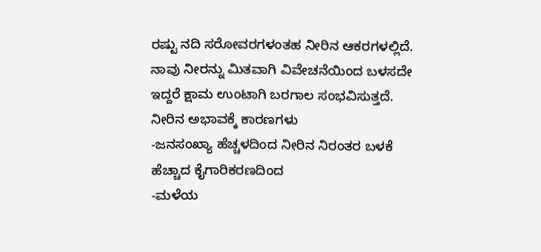ರಷ್ಟು ನದಿ ಸರೋವರಗಳಂತಹ ನೀರಿನ ಆಕರಗಳಲ್ಲಿದೆ. ನಾವು ನೀರನ್ನು ಮಿತವಾಗಿ ವಿವೇಚನೆಯಿಂದ ಬಳಸದೇ ಇದ್ದರೆ ಕ್ಷಾಮ ಉಂಟಾಗಿ ಬರಗಾಲ ಸಂಭವಿಸುತ್ತದೆ.
ನೀರಿನ ಅಭಾವಕ್ಕೆ ಕಾರಣಗಳು
-ಜನಸಂಖ್ಯಾ ಹೆಚ್ಚಳದಿಂದ ನೀರಿನ ನಿರಂತರ ಬಳಕೆ ಹೆಚ್ಚಾದ ಕೈಗಾರಿಕರಣದಿಂದ
-ಮಳೆಯ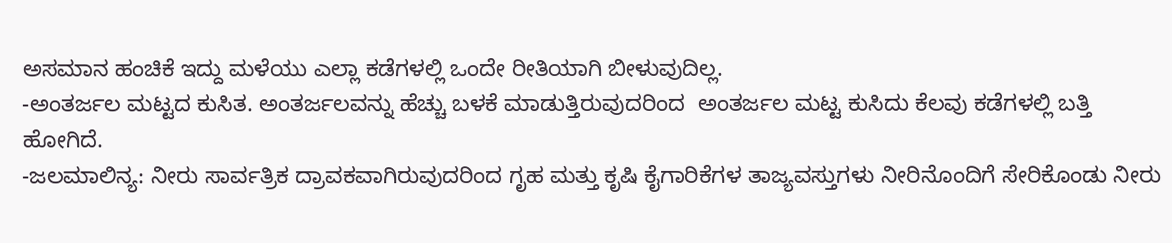ಅಸಮಾನ ಹಂಚಿಕೆ ಇದ್ದು ಮಳೆಯು ಎಲ್ಲಾ ಕಡೆಗಳಲ್ಲಿ ಒಂದೇ ರೀತಿಯಾಗಿ ಬೀಳುವುದಿಲ್ಲ.
-ಅಂತರ್ಜಲ ಮಟ್ಟದ ಕುಸಿತ. ಅಂತರ್ಜಲವನ್ನು ಹೆಚ್ಚು ಬಳಕೆ ಮಾಡುತ್ತಿರುವುದರಿಂದ  ಅಂತರ್ಜಲ ಮಟ್ಟ ಕುಸಿದು ಕೆಲವು ಕಡೆಗಳಲ್ಲಿ ಬತ್ತಿ ಹೋಗಿದೆ.
-ಜಲಮಾಲಿನ್ಯ: ನೀರು ಸಾರ್ವತ್ರಿಕ ದ್ರಾವಕವಾಗಿರುವುದರಿಂದ ಗೃಹ ಮತ್ತು ಕೃಷಿ ಕೈಗಾರಿಕೆಗಳ ತಾಜ್ಯವಸ್ತುಗಳು ನೀರಿನೊಂದಿಗೆ ಸೇರಿಕೊಂಡು ನೀರು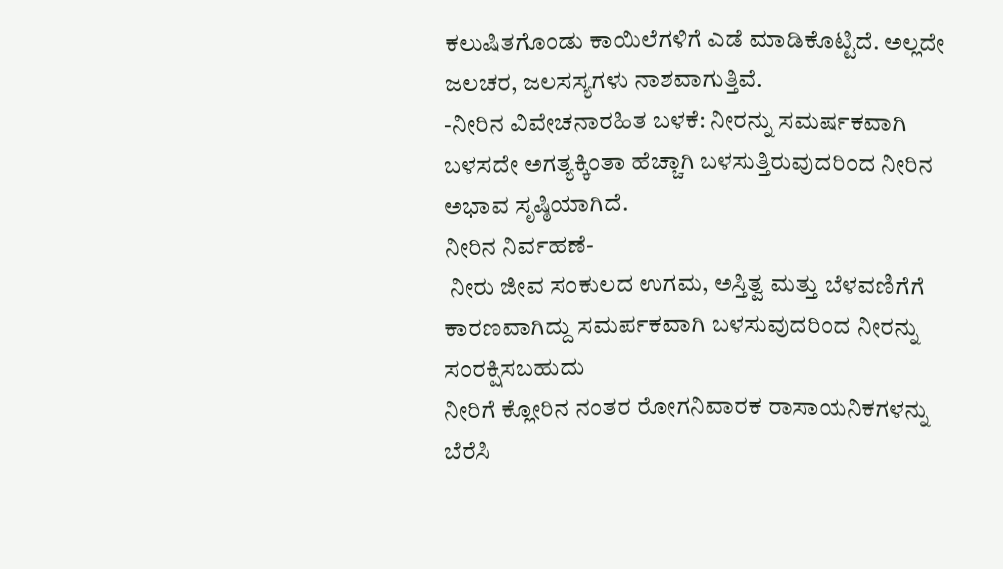ಕಲುಷಿತಗೊಂಡು ಕಾಯಿಲೆಗಳಿಗೆ ಎಡೆ ಮಾಡಿಕೊಟ್ಟಿದೆ. ಅಲ್ಲದೇ ಜಲಚರ, ಜಲಸಸ್ಯಗಳು ನಾಶವಾಗುತ್ತಿವೆ.
-ನೀರಿನ ವಿವೇಚನಾರಹಿತ ಬಳಕೆ: ನೀರನ್ನು ಸಮರ್ಷಕವಾಗಿ ಬಳಸದೇ ಅಗತ್ಯಕ್ಕಿಂತಾ ಹೆಚ್ಚಾಗಿ ಬಳಸುತ್ತಿರುವುದರಿಂದ ನೀರಿನ ಅಭಾವ ಸೃಷ್ಠಿಯಾಗಿದೆ.
ನೀರಿನ ನಿರ್ವಹಣೆ-
 ನೀರು ಜೀವ ಸಂಕುಲದ ಉಗಮ, ಅಸ್ತಿತ್ವ ಮತ್ತು ಬೆಳವಣಿಗೆಗೆ ಕಾರಣವಾಗಿದ್ದು ಸಮರ್ಪಕವಾಗಿ ಬಳಸುವುದರಿಂದ ನೀರನ್ನು ಸಂರಕ್ಷಿಸಬಹುದು
ನೀರಿಗೆ ಕ್ಲೋರಿನ ನಂತರ ರೋಗನಿವಾರಕ ರಾಸಾಯನಿಕಗಳನ್ನು ಬೆರೆಸಿ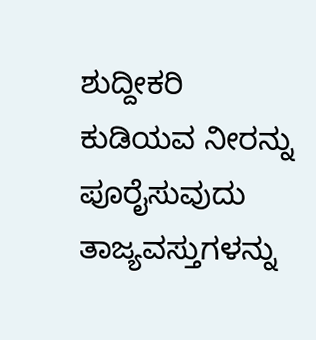ಶುದ್ದೀಕರಿ ಕುಡಿಯವ ನೀರನ್ನು ಪೂರೈಸುವುದು
ತಾಜ್ಯವಸ್ತುಗಳನ್ನು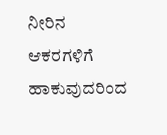ನೀರಿನ ಆಕರಗಳಿಗೆ ಹಾಕುವುದರಿಂದ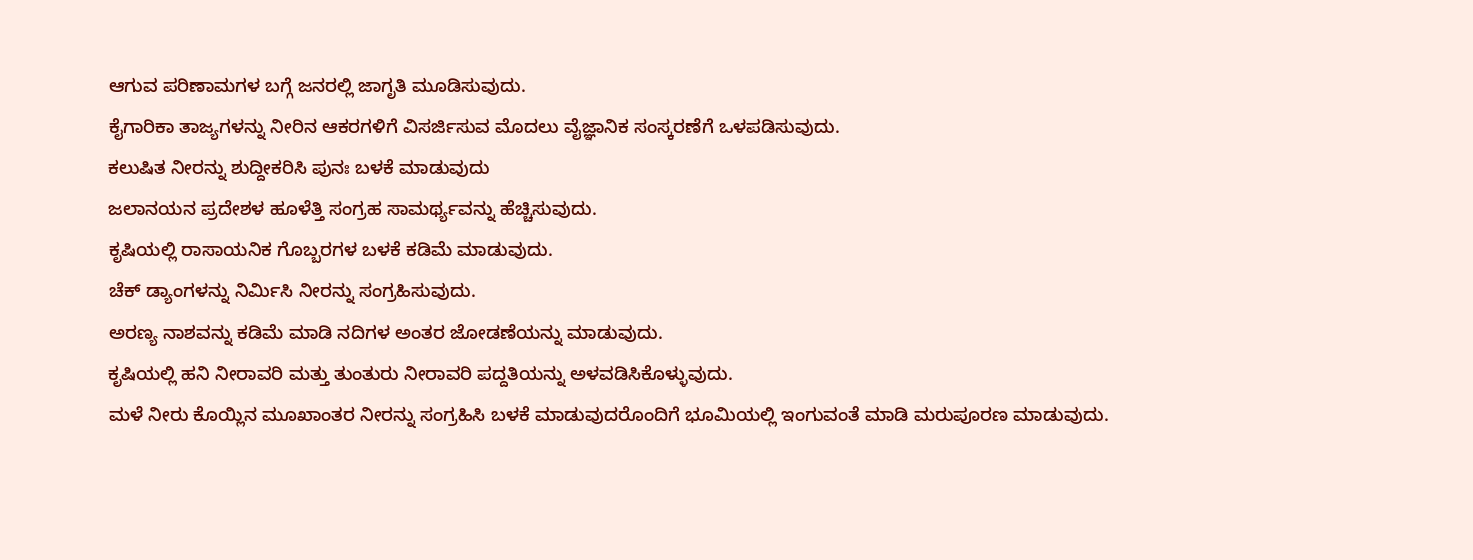ಆಗುವ ಪರಿಣಾಮಗಳ ಬಗ್ಗೆ ಜನರಲ್ಲಿ ಜಾಗೃತಿ ಮೂಡಿಸುವುದು.
ಕೈಗಾರಿಕಾ ತಾಜ್ಯಗಳನ್ನು ನೀರಿನ ಆಕರಗಳಿಗೆ ವಿಸರ್ಜಿಸುವ ಮೊದಲು ವೈಜ್ಞಾನಿಕ ಸಂಸ್ಕರಣೆಗೆ ಒಳಪಡಿಸುವುದು.
ಕಲುಷಿತ ನೀರನ್ನು ಶುದ್ದೀಕರಿಸಿ ಪುನಃ ಬಳಕೆ ಮಾಡುವುದು
ಜಲಾನಯನ ಪ್ರದೇಶಳ ಹೂಳೆತ್ತಿ ಸಂಗ್ರಹ ಸಾಮರ್ಥ್ಯವನ್ನು ಹೆಚ್ಚಿಸುವುದು.
ಕೃಷಿಯಲ್ಲಿ ರಾಸಾಯನಿಕ ಗೊಬ್ಬರಗಳ ಬಳಕೆ ಕಡಿಮೆ ಮಾಡುವುದು.
ಚೆಕ್ ಡ್ಯಾಂಗಳನ್ನು ನಿರ್ಮಿಸಿ ನೀರನ್ನು ಸಂಗ್ರಹಿಸುವುದು.
ಅರಣ್ಯ ನಾಶವನ್ನು ಕಡಿಮೆ ಮಾಡಿ ನದಿಗಳ ಅಂತರ ಜೋಡಣೆಯನ್ನು ಮಾಡುವುದು.
ಕೃಷಿಯಲ್ಲಿ ಹನಿ ನೀರಾವರಿ ಮತ್ತು ತುಂತುರು ನೀರಾವರಿ ಪದ್ದತಿಯನ್ನು ಅಳವಡಿಸಿಕೊಳ್ಳುವುದು.
ಮಳೆ ನೀರು ಕೊಯ್ಲಿನ ಮೂಖಾಂತರ ನೀರನ್ನು ಸಂಗ್ರಹಿಸಿ ಬಳಕೆ ಮಾಡುವುದರೊಂದಿಗೆ ಭೂಮಿಯಲ್ಲಿ ಇಂಗುವಂತೆ ಮಾಡಿ ಮರುಪೂರಣ ಮಾಡುವುದು.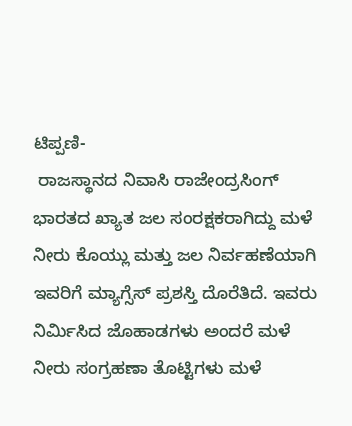ಟಿಪ್ಪಣಿ-
 ರಾಜಸ್ಥಾನದ ನಿವಾಸಿ ರಾಜೇಂದ್ರಸಿಂಗ್ ಭಾರತದ ಖ್ಯಾತ ಜಲ ಸಂರಕ್ಷಕರಾಗಿದ್ದು ಮಳೆ ನೀರು ಕೊಯ್ಲು ಮತ್ತು ಜಲ ನಿರ್ವಹಣೆಯಾಗಿ ಇವರಿಗೆ ಮ್ಯಾಗ್ಸೆಸ್ ಪ್ರಶಸ್ತಿ ದೊರೆತಿದೆ. ಇವರು ನಿರ್ಮಿಸಿದ ಜೊಹಾಡಗಳು ಅಂದರೆ ಮಳೆ ನೀರು ಸಂಗ್ರಹಣಾ ತೊಟ್ಟಿಗಳು ಮಳೆ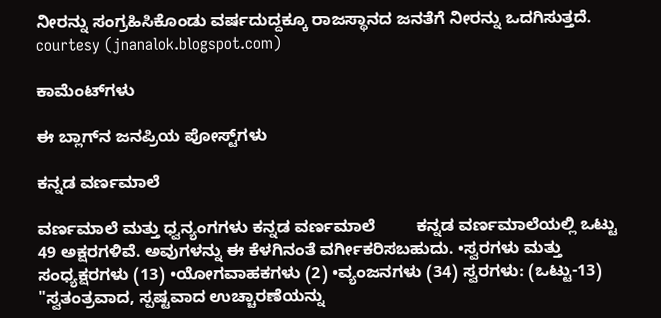ನೀರನ್ನು ಸಂಗ್ರಹಿಸಿಕೊಂಡು ವರ್ಷದುದ್ದಕ್ಕೂ ರಾಜಸ್ಥಾನದ ಜನತೆಗೆ ನೀರನ್ನು ಒದಗಿಸುತ್ತದೆ.
courtesy (jnanalok.blogspot.com)

ಕಾಮೆಂಟ್‌ಗಳು

ಈ ಬ್ಲಾಗ್‌ನ ಜನಪ್ರಿಯ ಪೋಸ್ಟ್‌ಗಳು

ಕನ್ನಡ ವರ್ಣಮಾಲೆ

ವರ್ಣಮಾಲೆ ಮತ್ತು ಧ್ವನ್ಯಂಗಗಳು ಕನ್ನಡ ವರ್ಣಮಾಲೆ         ಕನ್ನಡ ವರ್ಣಮಾಲೆಯಲ್ಲಿ ಒಟ್ಟು 49 ಅಕ್ಷರಗಳಿವೆ. ಅವುಗಳನ್ನು ಈ ಕೆಳಗಿನಂತೆ ವರ್ಗೀಕರಿಸಬಹುದು. •ಸ್ವರಗಳು ಮತ್ತು ಸಂಧ್ಯಕ್ಷರಗಳು (13) •ಯೋಗವಾಹಕಗಳು (2) •ವ್ಯಂಜನಗಳು (34) ಸ್ವರಗಳು: (ಒಟ್ಟು-13) "ಸ್ವತಂತ್ರವಾದ, ಸ್ಪಷ್ಟವಾದ ಉಚ್ಚಾರಣೆಯನ್ನು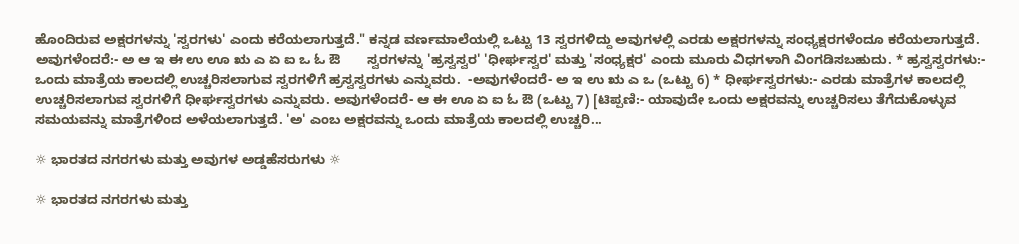ಹೊಂದಿರುವ ಅಕ್ಷರಗಳನ್ನು 'ಸ್ವರಗಳು' ಎಂದು ಕರೆಯಲಾಗುತ್ತದೆ." ಕನ್ನಡ ವರ್ಣಮಾಲೆಯಲ್ಲಿ ಒಟ್ಟು 13 ಸ್ವರಗಳಿದ್ದು ಅವುಗಳಲ್ಲಿ ಎರಡು ಅಕ್ಷರಗಳನ್ನು ಸಂಧ್ಯಕ್ಷರಗಳೆಂದೂ ಕರೆಯಲಾಗುತ್ತದೆ. ಅವುಗಳೆಂದರೆ:- ಅ ಆ ಇ ಈ ಉ ಊ ಋ ಎ ಏ ಐ ಒ ಓ ಔ       ಸ್ವರಗಳನ್ನು 'ಹ್ರಸ್ವಸ್ವರ' 'ಧೀರ್ಘಸ್ವರ' ಮತ್ತು 'ಸಂಧ್ಯಕ್ಷರ' ಎಂದು ಮೂರು ವಿಧಗಳಾಗಿ ವಿಂಗಡಿಸಬಹುದು. * ಹ್ರಸ್ವಸ್ವರಗಳು:-  ಒಂದು ಮಾತ್ರೆಯ ಕಾಲದಲ್ಲಿ ಉಚ್ಚರಿಸಲಾಗುವ ಸ್ವರಗಳಿಗೆ ಹ್ರಸ್ವಸ್ವರಗಳು ಎನ್ನುವರು.  -ಅವುಗಳೆಂದರೆ- ಅ ಇ ಉ ಋ ಎ ಒ (ಒಟ್ಟು 6) * ಧೀರ್ಘಸ್ವರಗಳು:- ಎರಡು ಮಾತ್ರೆಗಳ ಕಾಲದಲ್ಲಿ ಉಚ್ಚರಿಸಲಾಗುವ ಸ್ವರಗಳಿಗೆ ಧೀರ್ಘಸ್ವರಗಳು ಎನ್ನುವರು. ಅವುಗಳೆಂದರೆ- ಆ ಈ ಊ ಏ ಐ ಓ ಔ (ಒಟ್ಟು 7) [ಟಿಪ್ಪಣಿ:- ಯಾವುದೇ ಒಂದು ಅಕ್ಷರವನ್ನು ಉಚ್ಚರಿಸಲು ತೆಗೆದುಕೊಳ್ಳುವ ಸಮಯವನ್ನು ಮಾತ್ರೆಗಳಿಂದ ಅಳೆಯಲಾಗುತ್ತದೆ. 'ಅ' ಎಂಬ ಅಕ್ಷರವನ್ನು ಒಂದು ಮಾತ್ರೆಯ ಕಾಲದಲ್ಲಿ ಉಚ್ಚರಿ...

☼ ಭಾರತದ ನಗರಗಳು ಮತ್ತು ಅವುಗಳ ಅಡ್ಡಹೆಸರುಗಳು ☼

☼ ಭಾರತದ ನಗರಗಳು ಮತ್ತು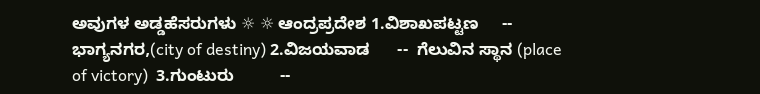ಅವುಗಳ ಅಡ್ಡಹೆಸರುಗಳು ☼ ☼ ಆಂದ್ರಪ್ರದೇಶ 1.ವಿಶಾಖಪಟ್ಟಣ     --  ಭಾಗ್ಯನಗರ,(city of destiny) 2.ವಿಜಯವಾಡ      --  ಗೆಲುವಿನ ಸ್ಥಾನ (place of victory)  3.ಗುಂಟುರು          --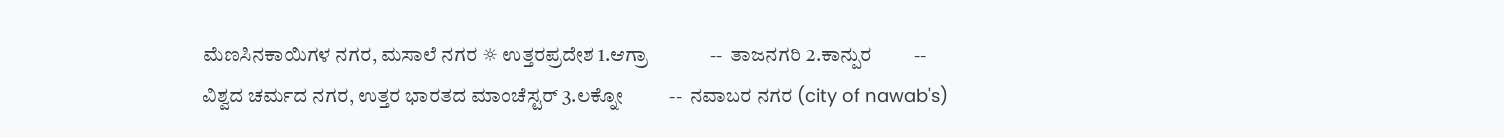ಮೆಣಸಿನಕಾಯಿಗಳ ನಗರ, ಮಸಾಲೆ ನಗರ ☼ ಉತ್ತರಪ್ರದೇಶ 1.ಆಗ್ರಾ             --  ತಾಜನಗರಿ 2.ಕಾನ್ಪುರ         --  ವಿಶ್ವದ ಚರ್ಮದ ನಗರ, ಉತ್ತರ ಭಾರತದ ಮಾಂಚೆಸ್ಟರ್ 3.ಲಕ್ನೋ          --  ನವಾಬರ ನಗರ (city of nawab's)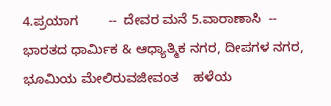4.ಪ್ರಯಾಗ        --  ದೇವರ ಮನೆ 5.ವಾರಾಣಾಸಿ  --  ಭಾರತದ ಧಾರ್ಮಿಕ & ಆಧ್ಯಾತ್ಮಿಕ ನಗರ, ದೀಪಗಳ ನಗರ, ಭೂಮಿಯ ಮೇಲಿರುವಜೀವಂತ    ಹಳೆಯ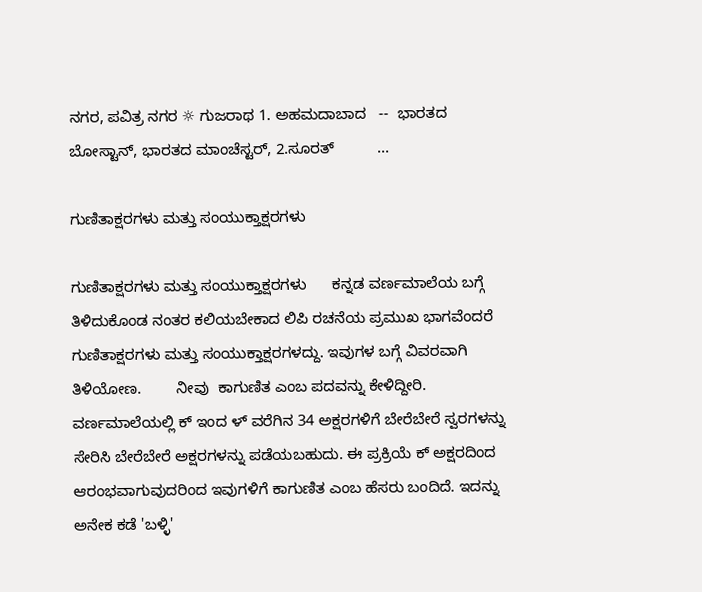ನಗರ, ಪವಿತ್ರ ನಗರ ☼ ಗುಜರಾಥ 1. ಅಹಮದಾಬಾದ   --  ಭಾರತದ ಬೋಸ್ಟಾನ್, ಭಾರತದ ಮಾಂಚೆಸ್ಟರ್, 2.ಸೂರತ್          ...

ಗುಣಿತಾಕ್ಷರಗಳು ಮತ್ತು ಸಂಯುಕ್ತಾಕ್ಷರಗಳು

ಗುಣಿತಾಕ್ಷರಗಳು ಮತ್ತು ಸಂಯುಕ್ತಾಕ್ಷರಗಳು      ಕನ್ನಡ ವರ್ಣಮಾಲೆಯ ಬಗ್ಗೆ ತಿಳಿದುಕೊಂಡ ನಂತರ ಕಲಿಯಬೇಕಾದ ಲಿಪಿ ರಚನೆಯ ಪ್ರಮುಖ ಭಾಗವೆಂದರೆ ಗುಣಿತಾಕ್ಷರಗಳು ಮತ್ತು ಸಂಯುಕ್ತಾಕ್ಷರಗಳದ್ದು. ಇವುಗಳ ಬಗ್ಗೆ ವಿವರವಾಗಿ ತಿಳಿಯೋಣ.        ನೀವು  ಕಾಗುಣಿತ ಎಂಬ ಪದವನ್ನು ಕೇಳಿದ್ದೀರಿ. ವರ್ಣಮಾಲೆಯಲ್ಲಿ ಕ್ ಇಂದ ಳ್ ವರೆಗಿನ 34 ಅಕ್ಷರಗಳಿಗೆ ಬೇರೆಬೇರೆ ಸ್ವರಗಳನ್ನು ಸೇರಿಸಿ ಬೇರೆಬೇರೆ ಅಕ್ಷರಗಳನ್ನು ಪಡೆಯಬಹುದು. ಈ ಪ್ರಕ್ರಿಯೆ ಕ್ ಅಕ್ಷರದಿಂದ ಆರಂಭವಾಗುವುದರಿಂದ ಇವುಗಳಿಗೆ ಕಾಗುಣಿತ ಎಂಬ ಹೆಸರು ಬಂದಿದೆ. ಇದನ್ನು ಅನೇಕ ಕಡೆ 'ಬಳ್ಳಿ'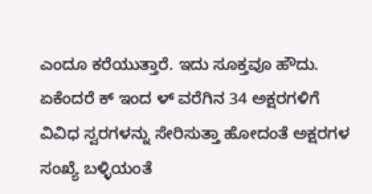ಎಂದೂ ಕರೆಯುತ್ತಾರೆ. ಇದು ಸೂಕ್ತವೂ ಹೌದು. ಏಕೆಂದರೆ ಕ್ ಇಂದ ಳ್ ವರೆಗಿನ 34 ಅಕ್ಷರಗಳಿಗೆ ವಿವಿಧ ಸ್ವರಗಳನ್ನು ಸೇರಿಸುತ್ತಾ ಹೋದಂತೆ ಅಕ್ಷರಗಳ ಸಂಖ್ಯೆ ಬಳ್ಳಿಯಂತೆ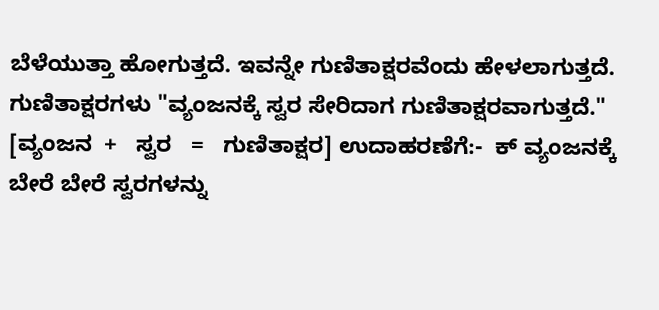ಬೆಳೆಯುತ್ತಾ ಹೋಗುತ್ತದೆ. ಇವನ್ನೇ ಗುಣಿತಾಕ್ಷರವೆಂದು ಹೇಳಲಾಗುತ್ತದೆ.            ಗುಣಿತಾಕ್ಷರಗಳು "ವ್ಯಂಜನಕ್ಕೆ ಸ್ವರ ಸೇರಿದಾಗ ಗುಣಿತಾಕ್ಷರವಾಗುತ್ತದೆ."     [ವ್ಯಂಜನ  +   ಸ್ವರ   =   ಗುಣಿತಾಕ್ಷರ] ಉದಾಹರಣೆಗೆ:-  ಕ್ ವ್ಯಂಜನಕ್ಕೆ ಬೇರೆ ಬೇರೆ ಸ್ವರಗಳನ್ನು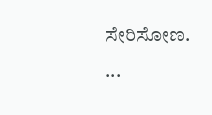ಸೇರಿಸೋಣ.     ...